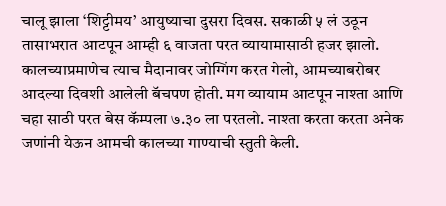चालू झाला ‘शिट्टीमय’ आयुष्याचा दुसरा दिवस. सकाळी ५ लं उठून तासाभरात आटपून आम्ही ६ वाजता परत व्यायामासाठी हजर झालो. कालच्याप्रमाणेच त्याच मैदानावर जोग्गिंग करत गेलो, आमच्याबरोबर आदल्या दिवशी आलेली बॅचपण होती. मग व्यायाम आटपून नाश्ता आणि चहा साठी परत बेस कॅम्पला ७.३० ला परतलो. नाश्ता करता करता अनेक जणांनी येऊन आमची कालच्या गाण्याची स्तुती केली.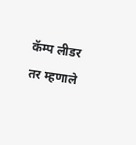कॅम्प लीडर तर म्हणाले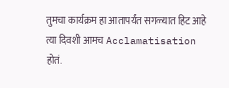तुमचा कार्यक्रम हा आतापर्यंत सगळ्यात हिट आहे त्या दिवशी आमच Acclamatisation होतं.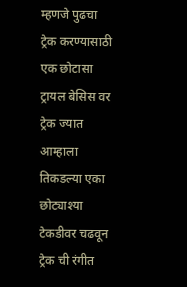म्हणजे पुढचा ट्रेक करण्यासाठी एक छोटासा ट्रायल बेसिस वर ट्रेक ज्यात आम्हाला तिकडल्या एका छोट्याश्या टेकडीवर चढवून ट्रेक ची रंगीत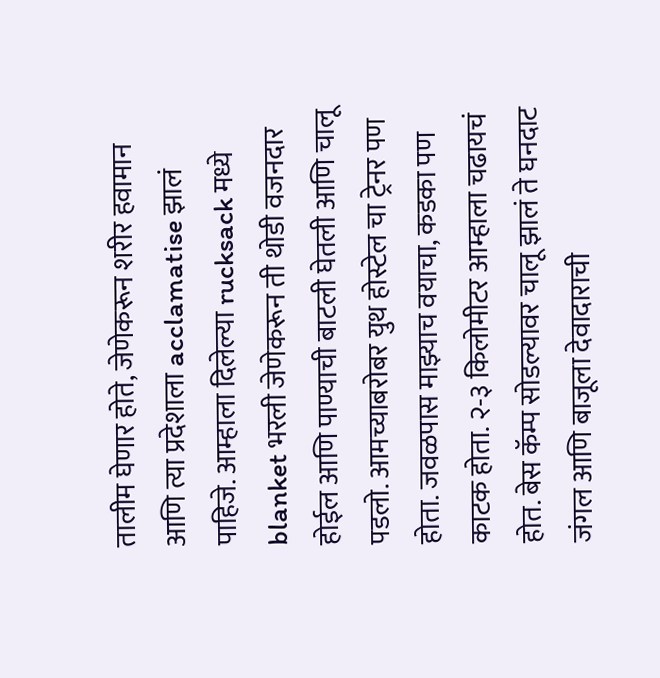तालीम घेणार होते, जेणेकरून शरीर हवामान आणि त्या प्रदेशाला acclamatise झालं पाहिजे. आम्हाला दिलेल्या rucksack मध्ये blanket भरली जेणेकरून ती थोडी वजनदार होईल आणि पाण्याची बाटली घेतली आणि चालू पडलो. आमच्याबरोबर युथ होस्टेल चा ट्रेनर पण होता. जवळपास माझ्याच वयाचा, कडका पण काटक होता. २-३ किलोमीटर आम्हाला चढायचं होत. बेस कॅम्प सोडल्यावर चालू झालं ते घनदाट जंगल आणि बाजूला देवादाराची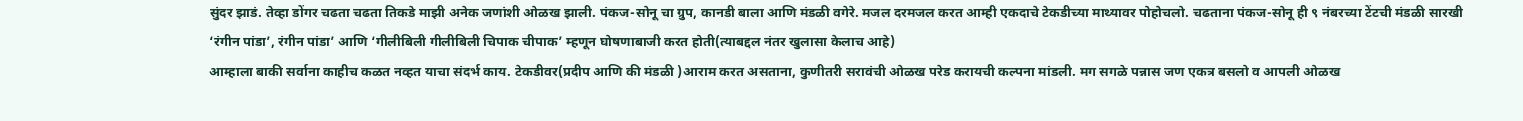सुंदर झाडं. तेव्हा डोंगर चढता चढता तिकडे माझी अनेक जणांशी ओळख झाली. पंकज-सोनू चा ग्रुप, कानडी बाला आणि मंडळी वगेरे. मजल दरमजल करत आम्ही एकदाचे टेकडीच्या माथ्यावर पोहोचलो. चढताना पंकज-सोनू ही ९ नंबरच्या टेंटची मंडळी सारखी ‘रंगीन पांडा’, रंगीन पांडा’ आणि ‘गीलीबिली गीलीबिली चिपाक चीपाक’ म्हणून घोषणाबाजी करत होती(त्याबद्दल नंतर खुलासा केलाच आहे)
आम्हाला बाकी सर्वाना काहीच कळत नव्हत याचा संदर्भ काय. टेकडीवर(प्रदीप आणि की मंडळी )आराम करत असताना, कुणीतरी सरावंची ओळख परेड करायची कल्पना मांडली. मग सगळे पन्नास जण एकत्र बसलो व आपली ओळख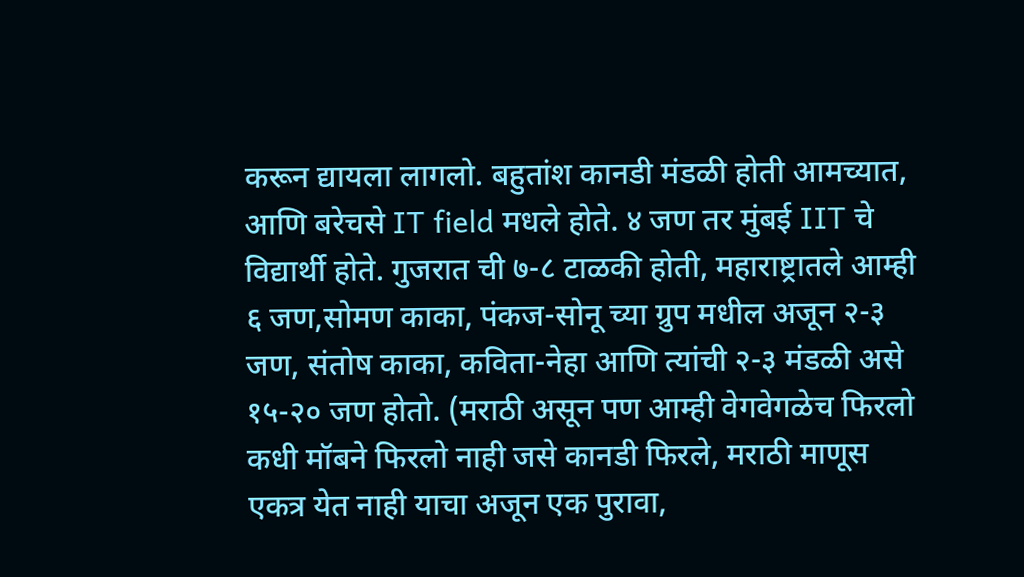करून द्यायला लागलो. बहुतांश कानडी मंडळी होती आमच्यात, आणि बरेचसे IT field मधले होते. ४ जण तर मुंबई IIT चे विद्यार्थी होते. गुजरात ची ७-८ टाळकी होती, महाराष्ट्रातले आम्ही ६ जण,सोमण काका, पंकज-सोनू च्या ग्रुप मधील अजून २-३ जण, संतोष काका, कविता-नेहा आणि त्यांची २-३ मंडळी असे १५-२० जण होतो. (मराठी असून पण आम्ही वेगवेगळेच फिरलो कधी मॉबने फिरलो नाही जसे कानडी फिरले, मराठी माणूस एकत्र येत नाही याचा अजून एक पुरावा,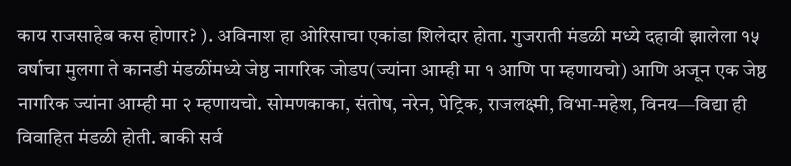काय राजसाहेब कस होणार? ). अविनाश हा ओरिसाचा एकांडा शिलेदार होता. गुजराती मंडळी मध्ये दहावी झालेला १५ वर्षाचा मुलगा ते कानडी मंडळींमध्ये जेष्ठ नागरिक जोडप(ज्यांना आम्ही मा १ आणि पा म्हणायचो) आणि अजून एक जेष्ठ नागरिक ज्यांना आम्ही मा २ म्हणायचो. सोमणकाका, संतोष, नरेन, पेट्रिक, राजलक्ष्मी, विभा-महेश, विनय—विद्या ही विवाहित मंडळी होती. बाकी सर्व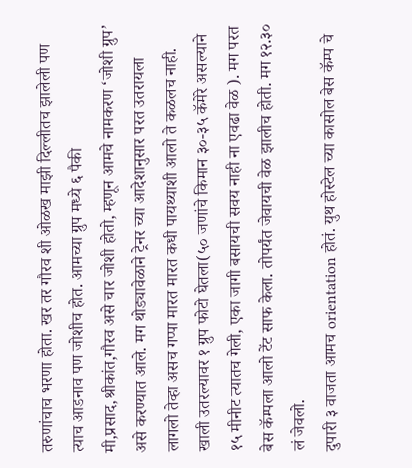तरुणांचाच भरणा होता. खर तर गौरव शी ओळख माझी दिल्लीतच झालेली पण त्याच आडनाव पण जोशीच होत. आमच्या ग्रुप मध्ये ६ पैकी मी,प्रसाद,श्रीकांत,गौरव असे चार जोशी होतो, म्हणून आमचे नामकरण ‘जोशी ग्रुप’ असे करण्यात आले. मग थोड्यावेळाने ट्रेनर च्या आदेशानुसार परत उतरायला लागलो तेव्हा असच गप्पा मारत मारत कधी पायथ्याशी आलो ते कळलच नाही. खाली उतरल्यावर १ ग्रुप फोटो घेतला(५० जणांचे किमान ३०-३५ कॅमेरे असल्याने १५ मीनीट त्यातच गेली, एका जागी बसायची सवय नाही ना एवढा वेळ ). मग परत बेस कॅम्पला आलो टेंट साफ केला. तोपर्यंत जेवायची वेळ झालीच होती. मग १२.३० लं जेवलो.
दुपारी ३ वाजता आमच orientation होतं. युथ होस्टेल च्या कासोल बेस कॅम्प चे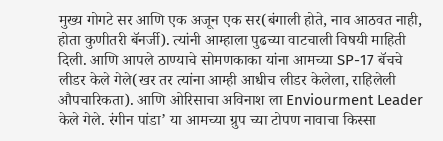मुख्य गोगटे सर आणि एक अजून एक सर(बंगाली होते, नाव आठवत नाही, होता कुणीतरी बॅनर्जी). त्यांनी आम्हाला पुढच्या वाटचाली विषयी माहिती दिली. आणि आपले ठाण्याचे सोमणकाका यांना आमच्या SP-17 बॅचचे लीडर केले गेले(खर तर त्यांना आम्ही आधीच लीडर केलेला, राहिलेली औपचारिकता). आणि ओरिसाचा अविनाश ला Enviourment Leader केले गेले. रंगीन पांडा’ या आमच्या ग्रुप च्या टोपण नावाचा किस्सा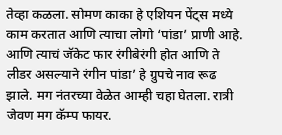तेव्हा कळला. सोमण काका हे एशियन पेंट्स मध्ये काम करतात आणि त्याचा लोगो ‘पांडा’ प्राणी आहे. आणि त्याचं जॅकेट फार रंगीबेरंगी होत आणि ते लीडर असल्याने रंगीन पांडा’ हे ग्रुपचे नाव रूढ झाले. मग नंतरच्या वेळेत आम्ही चहा घेतला. रात्री जेवण मग कॅम्प फायर.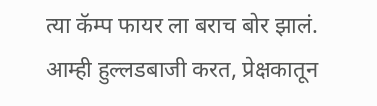त्या कॅम्प फायर ला बराच बोर झालं. आम्ही हुल्लडबाजी करत, प्रेक्षकातून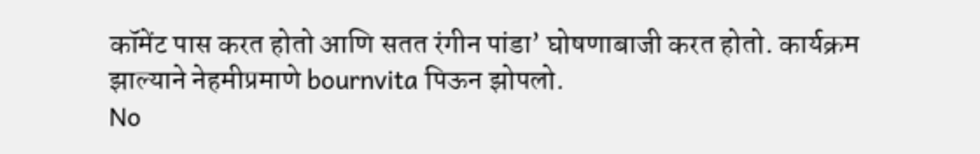कॉमेंट पास करत होतो आणि सतत रंगीन पांडा’ घोषणाबाजी करत होतो. कार्यक्रम झाल्याने नेहमीप्रमाणे bournvita पिऊन झोपलो.
No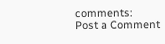comments:
Post a Comment